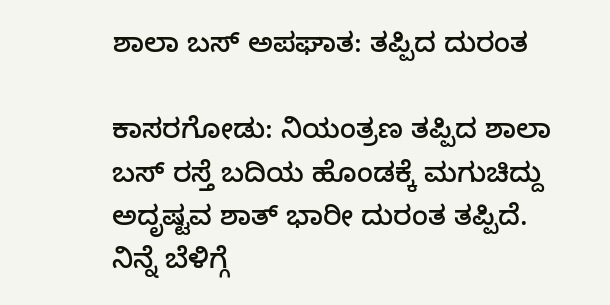ಶಾಲಾ ಬಸ್ ಅಪಘಾತ: ತಪ್ಪಿದ ದುರಂತ

ಕಾಸರಗೋಡು: ನಿಯಂತ್ರಣ ತಪ್ಪಿದ ಶಾಲಾ ಬಸ್ ರಸ್ತೆ ಬದಿಯ ಹೊಂಡಕ್ಕೆ ಮಗುಚಿದ್ದು  ಅದೃಷ್ಟವ ಶಾತ್ ಭಾರೀ ದುರಂತ ತಪ್ಪಿದೆ. ನಿನ್ನೆ ಬೆಳಿಗ್ಗೆ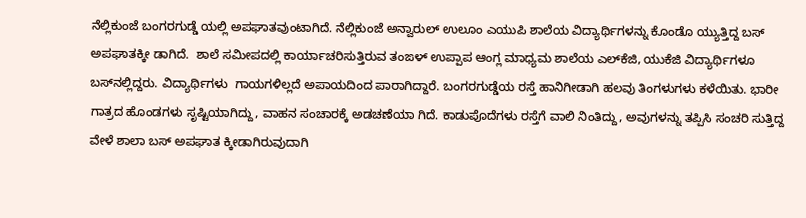ನೆಲ್ಲಿಕುಂಜೆ ಬಂಗರಗುಡ್ಡೆ ಯಲ್ಲಿ ಅಪಘಾತವುಂಟಾಗಿದೆ. ನೆಲ್ಲಿಕುಂಜೆ ಅನ್ವಾರುಲ್ ಉಲೂಂ ಎಯುಪಿ ಶಾಲೆಯ ವಿದ್ಯಾರ್ಥಿಗಳನ್ನು ಕೊಂಡೊ ಯ್ಯುತ್ತಿದ್ದ ಬಸ್ ಅಪಘಾತಕ್ಕೀ ಡಾಗಿದೆ.  ಶಾಲೆ ಸಮೀಪದಲ್ಲಿ ಕಾರ್ಯಾಚರಿಸುತ್ತಿರುವ ತಂಙಳ್ ಉಪ್ಪಾಪ ಆಂಗ್ಲ ಮಾಧ್ಯಮ ಶಾಲೆಯ ಎಲ್‌ಕೆಜಿ, ಯುಕೆಜಿ ವಿದ್ಯಾರ್ಥಿಗಳೂ ಬಸ್‌ನಲ್ಲಿದ್ದರು. ವಿದ್ಯಾರ್ಥಿಗಳು  ಗಾಯಗಳಿಲ್ಲದೆ ಅಪಾಯದಿಂದ ಪಾರಾಗಿದ್ದಾರೆ. ಬಂಗರಗುಡ್ಡೆಯ ರಸ್ತೆ ಹಾನಿಗೀಡಾಗಿ ಹಲವು ತಿಂಗಳುಗಳು ಕಳೆಯಿತು. ಭಾರೀ ಗಾತ್ರದ ಹೊಂಡಗಳು ಸೃಷ್ಟಿಯಾಗಿದ್ದು, ವಾಹನ ಸಂಚಾರಕ್ಕೆ ಅಡಚಣೆಯಾ ಗಿದೆ. ಕಾಡುಪೊದೆಗಳು ರಸ್ತೆಗೆ ವಾಲಿ ನಿಂತಿದ್ದು, ಅವುಗಳನ್ನು ತಪ್ಪಿಸಿ ಸಂಚರಿ ಸುತ್ತಿದ್ದ ವೇಳೆ ಶಾಲಾ ಬಸ್ ಅಪಘಾತ ಕ್ಕೀಡಾಗಿರುವುದಾಗಿ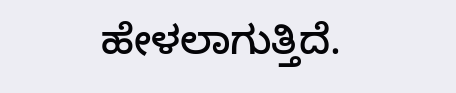ಹೇಳಲಾಗುತ್ತಿದೆ.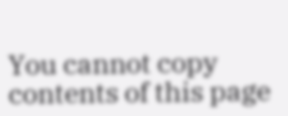You cannot copy contents of this page